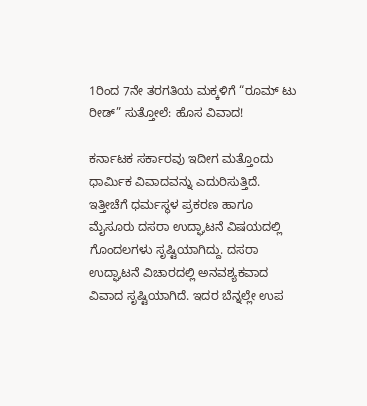1ರಿಂದ 7ನೇ ತರಗತಿಯ ಮಕ್ಕಳಿಗೆ “ರೂಮ್ ಟು ರೀಡ್” ಸುತ್ತೋಲೆ: ಹೊಸ ವಿವಾದ!

ಕರ್ನಾಟಕ ಸರ್ಕಾರವು ಇದೀಗ ಮತ್ತೊಂದು ಧಾರ್ಮಿಕ ವಿವಾದವನ್ನು ಎದುರಿಸುತ್ತಿದೆ. ಇತ್ತೀಚೆಗೆ ಧರ್ಮಸ್ಥಳ ಪ್ರಕರಣ ಹಾಗೂ ಮೈಸೂರು ದಸರಾ ಉದ್ಘಾಟನೆ ವಿಷಯದಲ್ಲಿ ಗೊಂದಲಗಳು ಸೃಷ್ಟಿಯಾಗಿದ್ದು. ದಸರಾ ಉದ್ಘಾಟನೆ ವಿಚಾರದಲ್ಲಿ ಅನವಶ್ಯಕವಾದ ವಿವಾದ ಸೃಷ್ಟಿಯಾಗಿದೆ. ಇದರ ಬೆನ್ನಲ್ಲೇ ಉಪ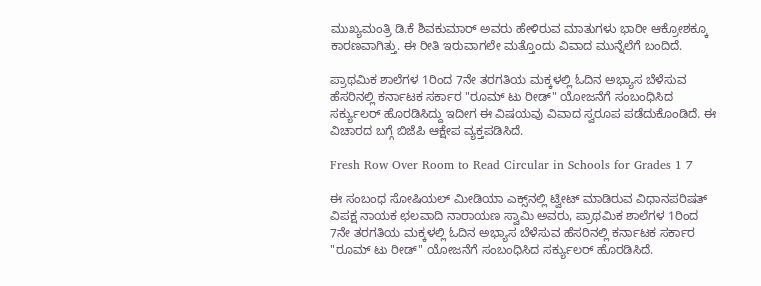ಮುಖ್ಯಮಂತ್ರಿ ಡಿ.ಕೆ ಶಿವಕುಮಾರ್ ಅವರು ಹೇಳಿರುವ ಮಾತುಗಳು ಭಾರೀ ಆಕ್ರೋಶಕ್ಕೂ ಕಾರಣವಾಗಿತ್ತು. ಈ ರೀತಿ ಇರುವಾಗಲೇ ಮತ್ತೊಂದು ವಿವಾದ ಮುನ್ನೆಲೆಗೆ ಬಂದಿದೆ.

ಪ್ರಾಥಮಿಕ ಶಾಲೆಗಳ 1ರಿಂದ 7ನೇ ತರಗತಿಯ ಮಕ್ಕಳಲ್ಲಿ ಓದಿನ ಅಭ್ಯಾಸ ಬೆಳೆಸುವ ಹೆಸರಿನಲ್ಲಿ ಕರ್ನಾಟಕ ಸರ್ಕಾರ "ರೂಮ್ ಟು ರೀಡ್" ಯೋಜನೆಗೆ ಸಂಬಂಧಿಸಿದ ಸರ್ಕ್ಯುಲರ್‌ ಹೊರಡಿಸಿದ್ದು ಇದೀಗ ಈ ವಿಷಯವು ವಿವಾದ ಸ್ವರೂಪ ಪಡೆದುಕೊಂಡಿದೆ. ಈ ವಿಚಾರದ ಬಗ್ಗೆ ಬಿಜೆಪಿ ಆಕ್ಷೇಪ ವ್ಯಕ್ತಪಡಿಸಿದೆ.

Fresh Row Over Room to Read Circular in Schools for Grades 1 7

ಈ ಸಂಬಂಧ ಸೋಷಿಯಲ್ ಮೀಡಿಯಾ ಎಕ್ಸ್‌ನಲ್ಲಿ ಟ್ವೀಟ್ ಮಾಡಿರುವ ವಿಧಾನಪರಿಷತ್ ವಿಪಕ್ಷ ನಾಯಕ ಛಲವಾದಿ ನಾರಾಯಣ ಸ್ವಾಮಿ ಅವರು, ಪ್ರಾಥಮಿಕ ಶಾಲೆಗಳ 1ರಿಂದ 7ನೇ ತರಗತಿಯ ಮಕ್ಕಳಲ್ಲಿ ಓದಿನ ಅಭ್ಯಾಸ ಬೆಳೆಸುವ ಹೆಸರಿನಲ್ಲಿ ಕರ್ನಾಟಕ ಸರ್ಕಾರ "ರೂಮ್ ಟು ರೀಡ್" ಯೋಜನೆಗೆ ಸಂಬಂಧಿಸಿದ ಸರ್ಕ್ಯುಲರ್‌ ಹೊರಡಿಸಿದೆ.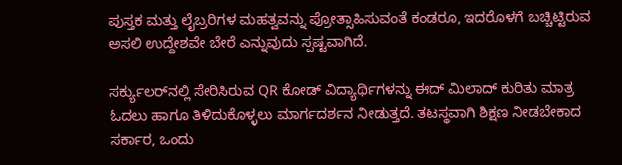ಪುಸ್ತಕ ಮತ್ತು ಲೈಬ್ರರಿಗಳ ಮಹತ್ವವನ್ನು ಪ್ರೋತ್ಸಾಹಿಸುವಂತೆ ಕಂಡರೂ, ಇದರೊಳಗೆ ಬಚ್ಚಿಟ್ಟಿರುವ ಅಸಲಿ ಉದ್ದೇಶವೇ ಬೇರೆ ಎನ್ನುವುದು ಸ್ಪಷ್ಟವಾಗಿದೆ.

ಸರ್ಕ್ಯುಲರ್‌ನಲ್ಲಿ ಸೇರಿಸಿರುವ QR ಕೋಡ್ ವಿದ್ಯಾರ್ಥಿಗಳನ್ನು ಈದ್ ಮಿಲಾದ್ ಕುರಿತು ಮಾತ್ರ ಓದಲು ಹಾಗೂ ತಿಳಿದುಕೊಳ್ಳಲು ಮಾರ್ಗದರ್ಶನ ನೀಡುತ್ತದೆ. ತಟಸ್ಥವಾಗಿ ಶಿಕ್ಷಣ ನೀಡಬೇಕಾದ ಸರ್ಕಾರ, ಒಂದು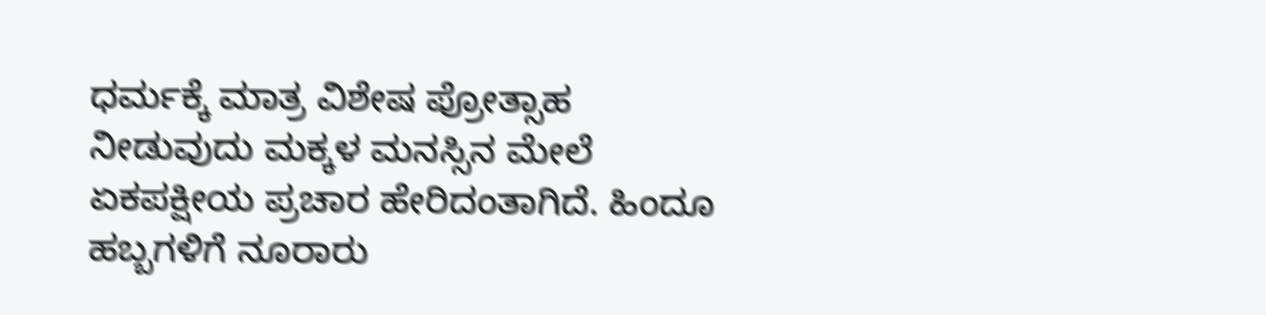ಧರ್ಮಕ್ಕೆ ಮಾತ್ರ ವಿಶೇಷ ಪ್ರೋತ್ಸಾಹ ನೀಡುವುದು ಮಕ್ಕಳ ಮನಸ್ಸಿನ ಮೇಲೆ ಏಕಪಕ್ಷೀಯ ಪ್ರಚಾರ ಹೇರಿದಂತಾಗಿದೆ. ಹಿಂದೂ ಹಬ್ಬಗಳಿಗೆ ನೂರಾರು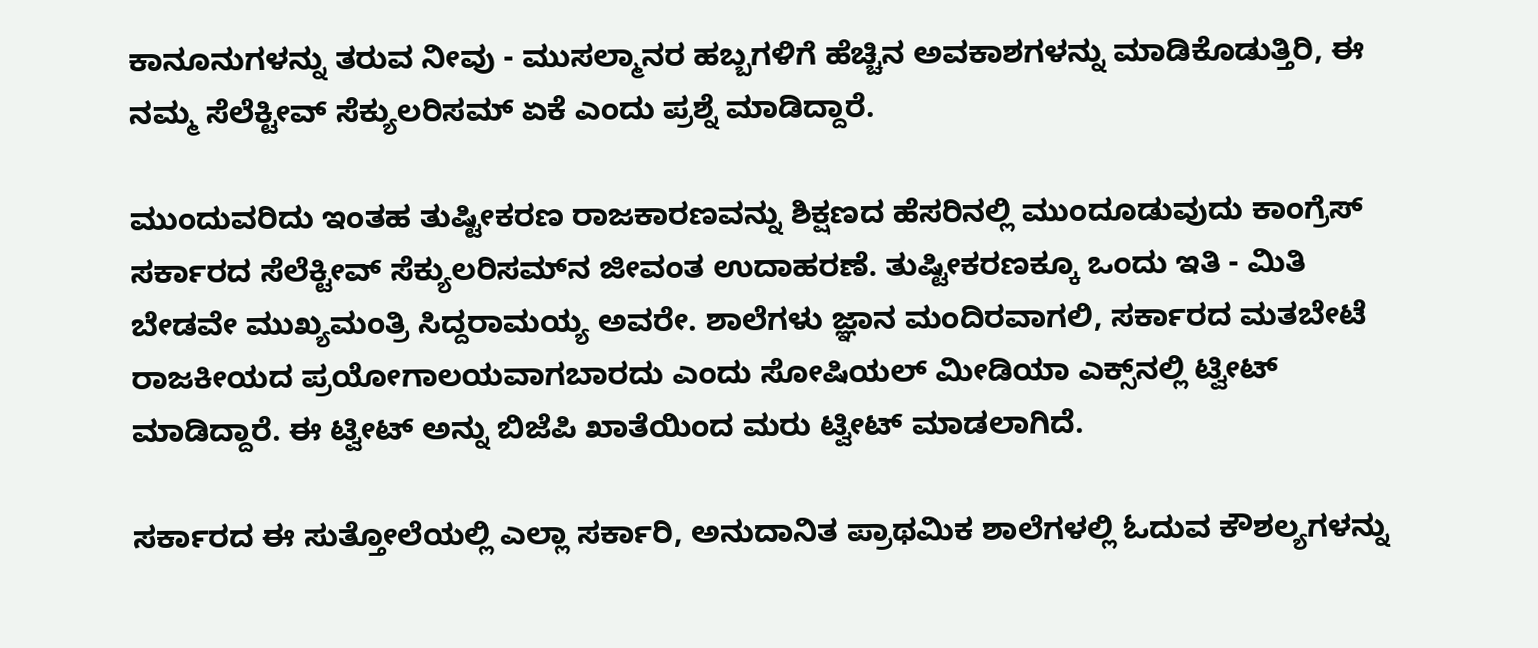ಕಾನೂನುಗಳನ್ನು ತರುವ ನೀವು - ಮುಸಲ್ಮಾನರ ಹಬ್ಬಗಳಿಗೆ ಹೆಚ್ಚಿನ ಅವಕಾಶಗಳನ್ನು ಮಾಡಿಕೊಡುತ್ತಿರಿ, ಈ ನಮ್ಮ ಸೆಲೆಕ್ಟೀವ್ ಸೆಕ್ಯುಲರಿಸಮ್ ಏಕೆ ಎಂದು ಪ್ರಶ್ನೆ ಮಾಡಿದ್ದಾರೆ.

ಮುಂದುವರಿದು ಇಂತಹ ತುಷ್ಟೀಕರಣ ರಾಜಕಾರಣವನ್ನು ಶಿಕ್ಷಣದ ಹೆಸರಿನಲ್ಲಿ ಮುಂದೂಡುವುದು ಕಾಂಗ್ರೆಸ್ ಸರ್ಕಾರದ ಸೆಲೆಕ್ಟೀವ್ ಸೆಕ್ಯುಲರಿಸಮ್‌ನ ಜೀವಂತ ಉದಾಹರಣೆ. ತುಷ್ಟೀಕರಣಕ್ಕೂ ಒಂದು ಇತಿ - ಮಿತಿ ಬೇಡವೇ ಮುಖ್ಯಮಂತ್ರಿ ಸಿದ್ದರಾಮಯ್ಯ ಅವರೇ. ಶಾಲೆಗಳು ಜ್ಞಾನ ಮಂದಿರವಾಗಲಿ, ಸರ್ಕಾರದ ಮತಬೇಟೆ ರಾಜಕೀಯದ ಪ್ರಯೋಗಾಲಯವಾಗಬಾರದು ಎಂದು ಸೋಷಿಯಲ್ ಮೀಡಿಯಾ ಎಕ್ಸ್‌ನಲ್ಲಿ ಟ್ವೀಟ್ ಮಾಡಿದ್ದಾರೆ. ಈ ಟ್ವೀಟ್‌ ಅನ್ನು ಬಿಜೆಪಿ ಖಾತೆಯಿಂದ ಮರು ಟ್ವೀಟ್ ಮಾಡಲಾಗಿದೆ.

ಸರ್ಕಾರದ ಈ ಸುತ್ತೋಲೆಯಲ್ಲಿ ಎಲ್ಲಾ ಸರ್ಕಾರಿ, ಅನುದಾನಿತ ಪ್ರಾಥಮಿಕ ಶಾಲೆಗಳಲ್ಲಿ ಓದುವ ಕೌಶಲ್ಯಗಳನ್ನು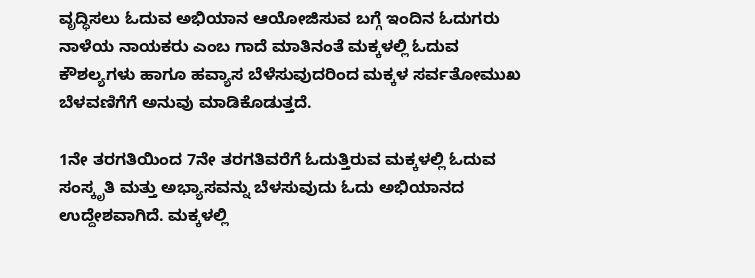ವೃದ್ಧಿಸಲು ಓದುವ ಅಭಿಯಾನ ಆಯೋಜಿಸುವ ಬಗ್ಗೆ ಇಂದಿನ ಓದುಗರು ನಾಳೆಯ ನಾಯಕರು ಎಂಬ ಗಾದೆ ಮಾತಿನಂತೆ ಮಕ್ಕಳಲ್ಲಿ ಓದುವ ಕೌಶಲ್ಯಗಳು ಹಾಗೂ ಹವ್ಯಾಸ ಬೆಳೆಸುವುದರಿಂದ ಮಕ್ಕಳ ಸರ್ವತೋಮುಖ ಬೆಳವಣಿಗೆಗೆ ಅನುವು ಮಾಡಿಕೊಡುತ್ತದೆ.

1ನೇ ತರಗತಿಯಿಂದ 7ನೇ ತರಗತಿವರೆಗೆ ಓದುತ್ತಿರುವ ಮಕ್ಕಳಲ್ಲಿ ಓದುವ ಸಂಸ್ಕೃತಿ ಮತ್ತು ಅಭ್ಯಾಸವನ್ನು ಬೆಳಸುವುದು ಓದು ಅಭಿಯಾನದ ಉದ್ದೇಶವಾಗಿದೆ. ಮಕ್ಕಳಲ್ಲಿ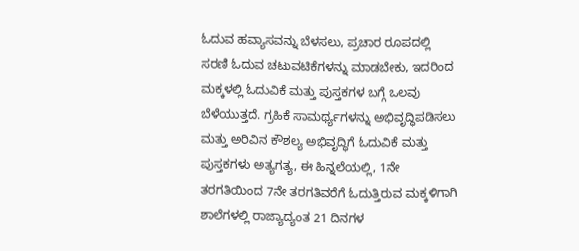ಓದುವ ಹವ್ಯಾಸವನ್ನು ಬೆಳಸಲು, ಪ್ರಚಾರ ರೂಪದಲ್ಲಿ ಸರಣಿ ಓದುವ ಚಟುವಟಿಕೆಗಳನ್ನು ಮಾಡಬೇಕು, ಇದರಿಂದ ಮಕ್ಕಳಲ್ಲಿ ಓದುವಿಕೆ ಮತ್ತು ಪುಸ್ತಕಗಳ ಬಗ್ಗೆ ಒಲವು ಬೆಳೆಯುತ್ತದೆ. ಗ್ರಹಿಕೆ ಸಾಮರ್ಥ್ಯಗಳನ್ನು ಅಭಿವೃದ್ಧಿಪಡಿಸಲು ಮತ್ತು ಅರಿವಿನ ಕೌಶಲ್ಯ ಅಭಿವೃದ್ಧಿಗೆ ಓದುವಿಕೆ ಮತ್ತು ಪುಸ್ತಕಗಳು ಅತ್ಯಗತ್ಯ, ಈ ಹಿನ್ನಲೆಯಲ್ಲಿ, 1ನೇ ತರಗತಿಯಿಂದ 7ನೇ ತರಗತಿವರೆಗೆ ಓದುತ್ತಿರುವ ಮಕ್ಕಳಿಗಾಗಿ ಶಾಲೆಗಳಲ್ಲಿ ರಾಜ್ಯಾದ್ಯಂತ 21 ದಿನಗಳ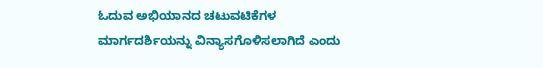ಓದುವ ಅಭಿಯಾನದ ಚಟುವಟಿಕೆಗಳ ಮಾರ್ಗದರ್ಶಿಯನ್ನು ವಿನ್ಯಾಸಗೊಳಿಸಲಾಗಿದೆ ಎಂದು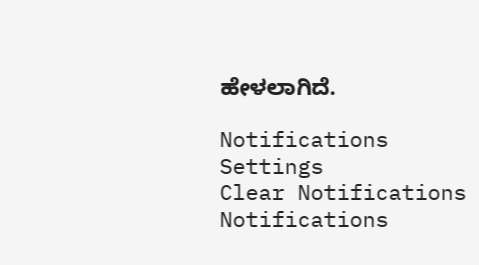ಹೇಳಲಾಗಿದೆ.

Notifications
Settings
Clear Notifications
Notifications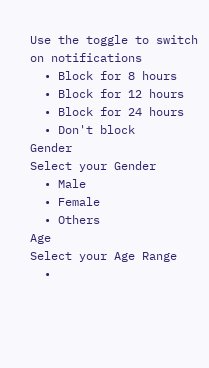Use the toggle to switch on notifications
  • Block for 8 hours
  • Block for 12 hours
  • Block for 24 hours
  • Don't block
Gender
Select your Gender
  • Male
  • Female
  • Others
Age
Select your Age Range
  •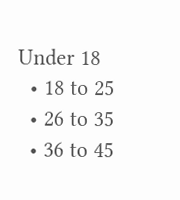Under 18
  • 18 to 25
  • 26 to 35
  • 36 to 45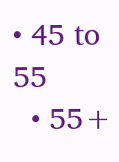• 45 to 55
  • 55+